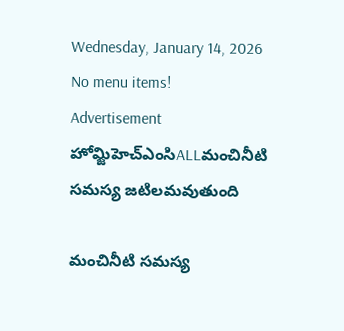Wednesday, January 14, 2026
No menu items!
Advertisement
హోమ్జిహెచ్ఎంసిALLమంచినీటి సమస్య జటిలమవుతుంది

మంచినీటి సమస్య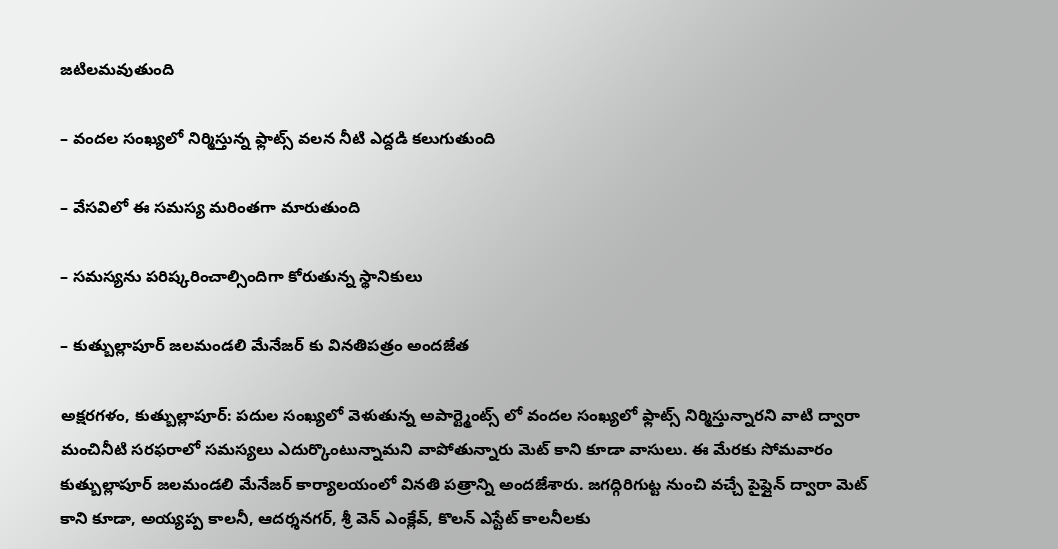జటిలమవుతుంది

– వందల సంఖ్యలో నిర్మిస్తున్న ఫ్లాట్స్ వలన నీటి ఎద్దడి కలుగుతుంది

– వేసవిలో ఈ సమస్య మరింతగా మారుతుంది

– సమస్యను పరిష్కరించాల్సిందిగా కోరుతున్న స్థానికులు

– కుత్బుల్లాపూర్ జలమండలి మేనేజర్ కు వినతిపత్రం అందజేత

అక్షరగళం, కుత్బుల్లాపూర్: పదుల సంఖ్యలో వెళుతున్న అపార్ట్మెంట్స్ లో వందల సంఖ్యలో ఫ్లాట్స్ నిర్మిస్తున్నారని వాటి ద్వారా మంచినీటి సరఫరాలో సమస్యలు ఎదుర్కొంటున్నామని వాపోతున్నారు మెట్ కాని కూడా వాసులు. ఈ మేరకు సోమవారం కుత్బుల్లాపూర్ జలమండలి మేనేజర్ కార్యాలయంలో వినతి పత్రాన్ని అందజేశారు. జగద్గిరిగుట్ట నుంచి వచ్చే పైప్లైన్ ద్వారా మెట్ కాని కూడా, అయ్యప్ప కాలనీ, ఆదర్శనగర్, శ్రీ వెన్ ఎంక్లేవ్, కొలన్ ఎస్టేట్ కాలనీలకు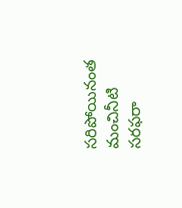సరిపోయినంత మంచినీటి సరఫరా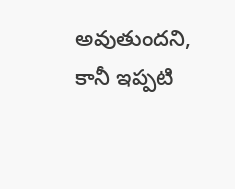అవుతుందని, కానీ ఇప్పటి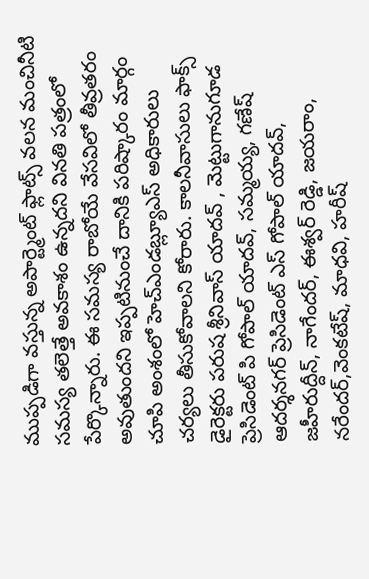ముప్పడిగా వస్తున్న అపార్ట్మెంట్ ఫ్లాట్స్ వలన మంచినీటి సమస్య తలెత్తే అవకాశం ఉన్నదని వినతి పత్రంలో పేర్కొన్నారు. ఈ సమస్య రాబోయే వేసవిలో తీవ్రతరం అవుతుందని ఇప్పటినుంచే దానికి పరిష్కారం మార్గం చూపి అంశంలో హెచ్ఎండబ్ల్యూఎస్ అధికారులు చర్యలు తీసుకోవాలని కోరారు. కాలనీవాసులు ఫాక్స్ డైరెక్టరు పరుష శ్రీనివాస్ యాదవ్ , మెట్టుగానుగూడ ప్రెసిడెంట్ పి గోపాల్ యాదవ్, సమ్మయ్య, గణేష్ ఆదర్శనగర్ ప్రెసిడెంట్ ఎస్ గోపాల్ యాదవ్, జహీరుద్దీన్, నాగేందర్, ఈశ్వర్ రెడ్డి, జయరాం, నరేందర్,వెంకటేష్, మాధవి, హరీష్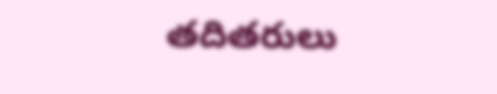తదితరులు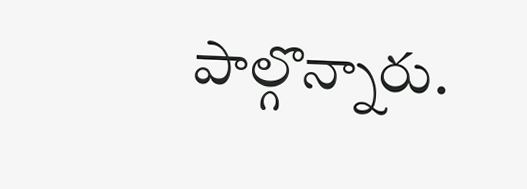పాల్గొన్నారు.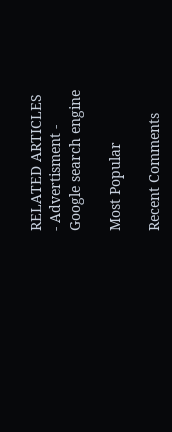RELATED ARTICLES
- Advertisment -
Google search engine

Most Popular

Recent Comments